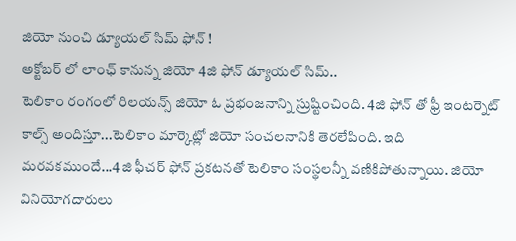జియో నుంచి డ్యూయల్ సిమ్ ఫోన్ !
అక్టోబర్ లో లాంఛ్ కానున్న జియో 4జి ఫోన్ డ్యూయల్ సిమ్..
టెలికాం రంగంలో రిలయన్స్ జియో ఓ ప్రభంజనాన్ని స్రుష్టించింది. 4జి ఫోన్ తో ఫ్రీ ఇంటర్నెట్ కాల్స్ అందిస్తూ...టెలికాం మార్కెట్లో జియో సంచలనానికి తెరలేపింది. ఇది మరవకముందే...4జి ఫీచర్ ఫోన్ ప్రకటనతో టెలికాం సంస్థలన్నీ వణికిపోతున్నాయి. జియో వినియోగదారులు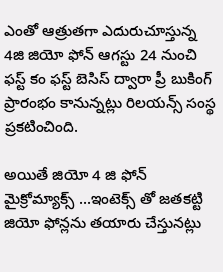ఎంతో ఆత్రుతగా ఎదురుచూస్తున్న 4జి జియో ఫోన్ ఆగస్టు 24 నుంచి ఫస్ట్ కం ఫస్ట్ బెసిస్ ద్వారా ప్రీ బుకింగ్ ప్రారంభం కానున్నట్లు రిలయన్స్ సంస్థ ప్రకటించింది.

అయితే జియో 4 జి ఫోన్ మైక్రోమ్యాక్స్ ...ఇంటెక్స్ తో జతకట్టి జియో ఫోన్లను తయారు చేస్తునట్లు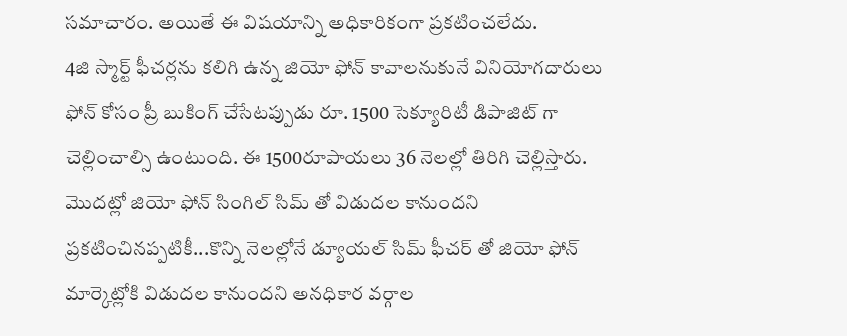సమాచారం. అయితే ఈ విషయాన్ని అధికారికంగా ప్రకటించలేదు.
4జి స్మార్ట్ ఫీచర్లను కలిగి ఉన్న జియో ఫోన్ కావాలనుకునే వినియోగదారులు ఫోన్ కోసం ప్రీ బుకింగ్ చేసేటప్పుడు రూ. 1500 సెక్యూరిటీ డిపాజిట్ గా చెల్లించాల్సి ఉంటుంది. ఈ 1500రూపాయలు 36 నెలల్లో తిరిగి చెల్లిస్తారు. మొదట్లో జియో ఫోన్ సింగిల్ సిమ్ తో విడుదల కానుందని ప్రకటించినప్పటికీ...కొన్ని నెలల్లోనే డ్యూయల్ సిమ్ ఫీచర్ తో జియో ఫోన్ మార్కెట్లోకి విడుదల కానుందని అనధికార వర్గాల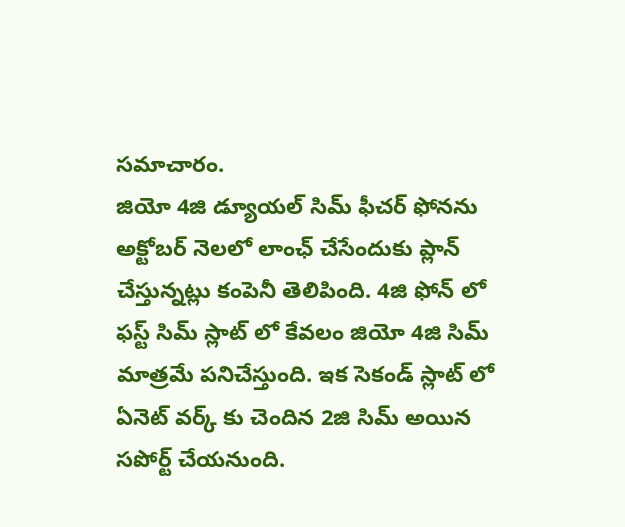సమాచారం.
జియో 4జి డ్యూయల్ సిమ్ ఫీచర్ ఫోనను అక్టోబర్ నెలలో లాంఛ్ చేసేందుకు ప్లాన్ చేస్తున్నట్లు కంపెనీ తెలిపింది. 4జి ఫోన్ లో ఫస్ట్ సిమ్ స్లాట్ లో కేవలం జియో 4జి సిమ్ మాత్రమే పనిచేస్తుంది. ఇక సెకండ్ స్లాట్ లో ఏనెట్ వర్క్ కు చెందిన 2జి సిమ్ అయిన సపోర్ట్ చేయనుంది.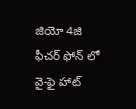జియో 4జి ఫీచర్ ఫోన్ లో వై-ఫై హాట్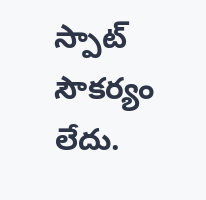స్పాట్ సౌకర్యం లేదు.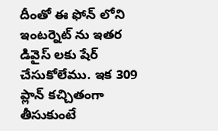దీంతో ఈ ఫోన్ లోని ఇంటర్నెట్ ను ఇతర డివైస్ లకు షేర్ చేసుకోలేము. ఇక 309 ప్లాన్ కచ్చితంగా తీసుకుంటే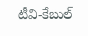టీవి-కేబుల్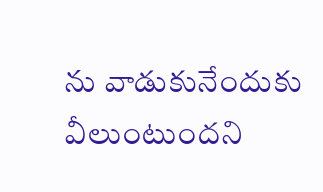ను వాడుకునేందుకు వీలుంటుందని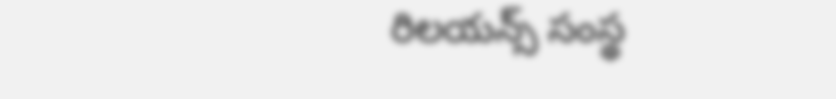రిలయన్స్ సంస్థ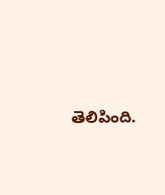తెలిపింది.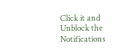Click it and Unblock the Notifications